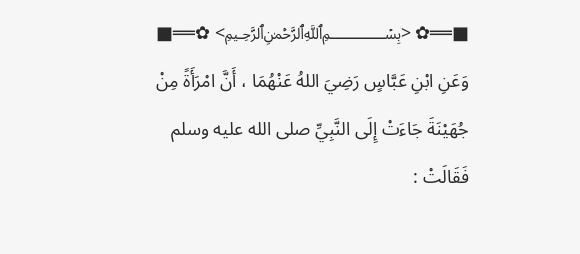■══✿ <﷽> ✿══■
وَعَنِ ابْنِ عَبَّاسٍ رَضِيَ اللهُ عَنْهُمَا ، أَنَّ امْرَأَةً مِنْ جُهَيْنَةَ جَاءَتْ إِلَى النَّبِيِّ صلى الله عليه وسلم فَقَالَتْ :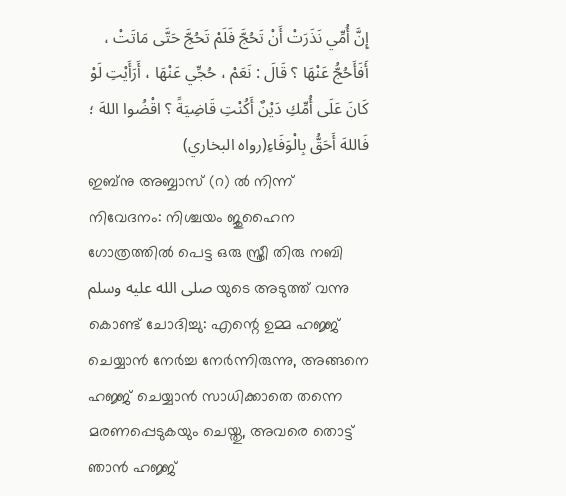إِنَّ أُمِّي نَذَرَتْ أَنْ تَحُجَّ فَلَمْ تَحُجَّ حَتَّى مَاتَتْ ، أَفَأَحُجُّ عَنْهَا ؟ قَالَ : نَعَمْ ، حُجِّي عَنْهَا ، أَرَأَيْتِ لَوْ كَانَ عَلَى أُمِّكِ دَيْنٌ أَكُنْتِ قَاضِيَةً ؟ اقْضُوا اللهَ ؛ فَاللهَ أَحَقُّ بِالْوَفَاءِ(رواه البخاري)
ഇബ്നു അബ്ബാസ് (റ) ൽ നിന്ന് നിവേദനം: നിശ്ചയം ജുഹൈന ഗോത്രത്തിൽ പെട്ട ഒരു സ്ത്രീ തിരു നബി صلى الله عليه وسلم യുടെ അടുത്ത് വന്നു കൊണ്ട് ചോദിച്ചു: എന്റെ ഉമ്മ ഹജ്ജ് ചെയ്യാൻ നേർച്ച നേർന്നിരുന്നു, അങ്ങനെ ഹജ്ജ് ചെയ്യാൻ സാധിക്കാതെ തന്നെ മരണപ്പെടുകയും ചെയ്തു, അവരെ തൊട്ട് ഞാൻ ഹജ്ജ്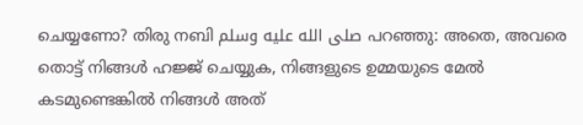ചെയ്യണോ? തിരു നബി صلى الله عليه وسلم പറഞ്ഞു: അതെ, അവരെ തൊട്ട് നിങ്ങൾ ഹജ്ജ് ചെയ്യുക, നിങ്ങളുടെ ഉമ്മയുടെ മേൽ കടമുണ്ടെങ്കിൽ നിങ്ങൾ അത്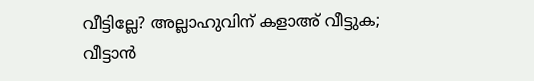വീട്ടില്ലേ? അല്ലാഹുവിന് കളാഅ് വീട്ടുക; വീട്ടാൻ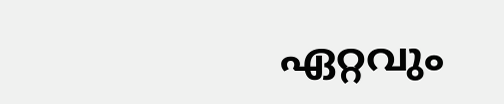ഏറ്റവും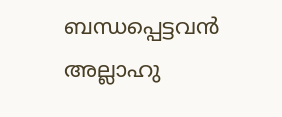ബന്ധപ്പെട്ടവൻ അല്ലാഹു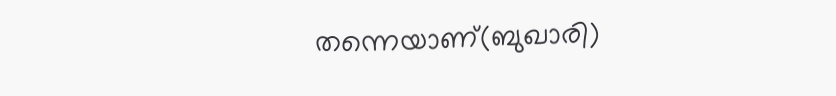തന്നെയാണ്(ബുഖാരി)